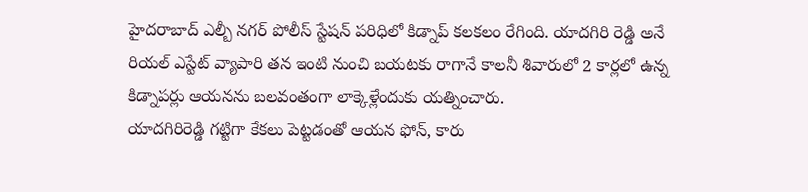హైదరాబాద్ ఎల్బీ నగర్ పోలీస్ స్టేషన్ పరిధిలో కిడ్నాప్ కలకలం రేగింది. యాదగిరి రెడ్డి అనే రియల్ ఎస్టేట్ వ్యాపారి తన ఇంటి నుంచి బయటకు రాగానే కాలనీ శివారులో 2 కార్లలో ఉన్న కిడ్నాపర్లు ఆయనను బలవంతంగా లాక్కెళ్లేందుకు యత్నించారు.
యాదగిరిరెడ్డి గట్టిగా కేకలు పెట్టడంతో ఆయన ఫోన్, కారు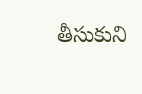తీసుకుని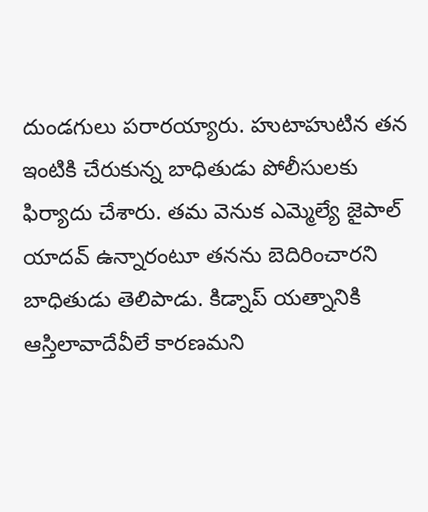దుండగులు పరారయ్యారు. హుటాహుటిన తన ఇంటికి చేరుకున్న బాధితుడు పోలీసులకు ఫిర్యాదు చేశారు. తమ వెనుక ఎమ్మెల్యే జైపాల్ యాదవ్ ఉన్నారంటూ తనను బెదిరించారని బాధితుడు తెలిపాడు. కిడ్నాప్ యత్నానికి ఆస్తిలావాదేవీలే కారణమని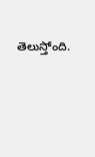తెలుస్తోంది.